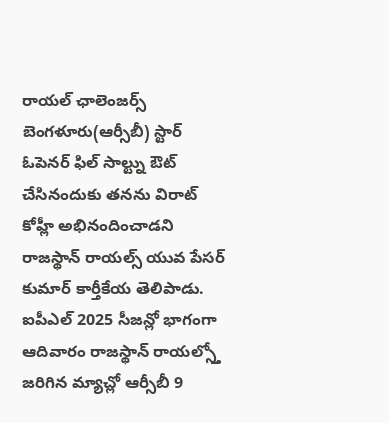రాయల్ ఛాలెంజర్స్ బెంగళూరు(ఆర్సీబీ) స్టార్ ఓపెనర్ ఫిల్ సాల్ట్ను ఔట్ చేసినందుకు తనను విరాట్ కోహ్లీ అభినందించాడని రాజస్థాన్ రాయల్స్ యువ పేసర్ కుమార్ కార్తీకేయ తెలిపాడు. ఐపీఎల్ 2025 సీజన్లో భాగంగా ఆదివారం రాజస్థాన్ రాయల్స్తో జరిగిన మ్యాచ్లో ఆర్సీబీ 9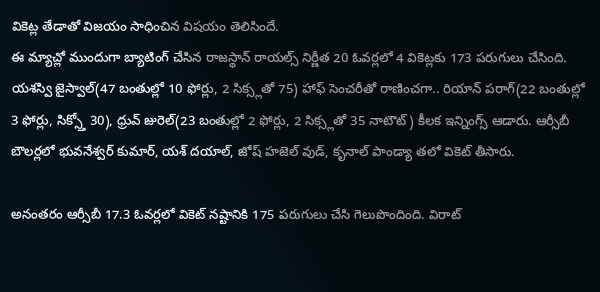వికెట్ల తేడాతో విజయం సాధించిన విషయం తెలిసిందే.
ఈ మ్యాచ్లో ముందుగా బ్యాటింగ్ చేసిన రాజస్థాన్ రాయల్స్ నిర్ణీత 20 ఓవర్లలో 4 వికెట్లకు 173 పరుగులు చేసింది. యశస్వి జైస్వాల్(47 బంతుల్లో 10 ఫోర్లు, 2 సిక్స్లతో 75) హాఫ్ సెంచరీతో రాణించగా.. రియాన్ పరాగ్(22 బంతుల్లో 3 ఫోర్లు, సిక్స్తో 30), ధ్రువ్ జురెల్(23 బంతుల్లో 2 ఫోర్లు, 2 సిక్స్లతో 35 నాటౌట్) కీలక ఇన్నింగ్స్ ఆడారు. ఆర్సీబీ బౌలర్లలో భువనేశ్వర్ కుమార్, యశ్ దయాల్, జోష్ హజెల్ వుడ్, కృనాల్ పాండ్యా తలో వికెట్ తీసారు.

అనంతరం ఆర్సీబీ 17.3 ఓవర్లలో వికెట్ నష్టానికి 175 పరుగులు చేసి గెలుపొందింది. విరాట్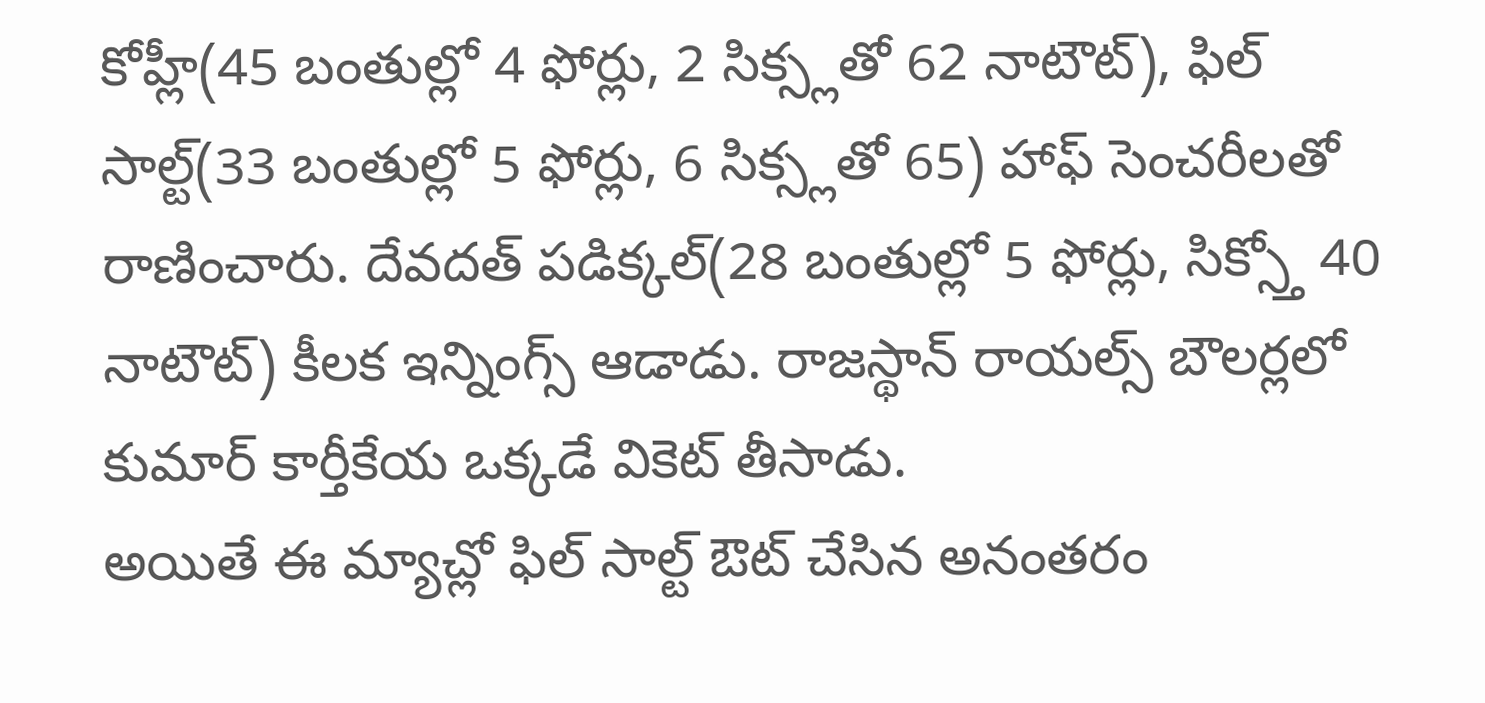కోహ్లీ(45 బంతుల్లో 4 ఫోర్లు, 2 సిక్స్లతో 62 నాటౌట్), ఫిల్ సాల్ట్(33 బంతుల్లో 5 ఫోర్లు, 6 సిక్స్లతో 65) హాఫ్ సెంచరీలతో రాణించారు. దేవదత్ పడిక్కల్(28 బంతుల్లో 5 ఫోర్లు, సిక్స్తో 40 నాటౌట్) కీలక ఇన్నింగ్స్ ఆడాడు. రాజస్థాన్ రాయల్స్ బౌలర్లలో కుమార్ కార్తీకేయ ఒక్కడే వికెట్ తీసాడు.
అయితే ఈ మ్యాచ్లో ఫిల్ సాల్ట్ ఔట్ చేసిన అనంతరం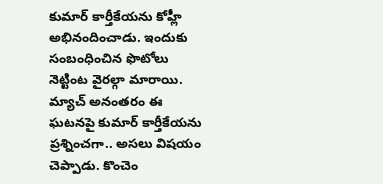కుమార్ కార్తీకేయను కోహ్లీ అభినందించాడు. ఇందుకు సంబంధించిన ఫొటోలు నెట్టింట వైరల్గా మారాయి. మ్యాచ్ అనంతరం ఈ ఘటనపై కుమార్ కార్తీకేయను ప్రశ్నించగా.. అసలు విషయం చెప్పాడు. కొంచెం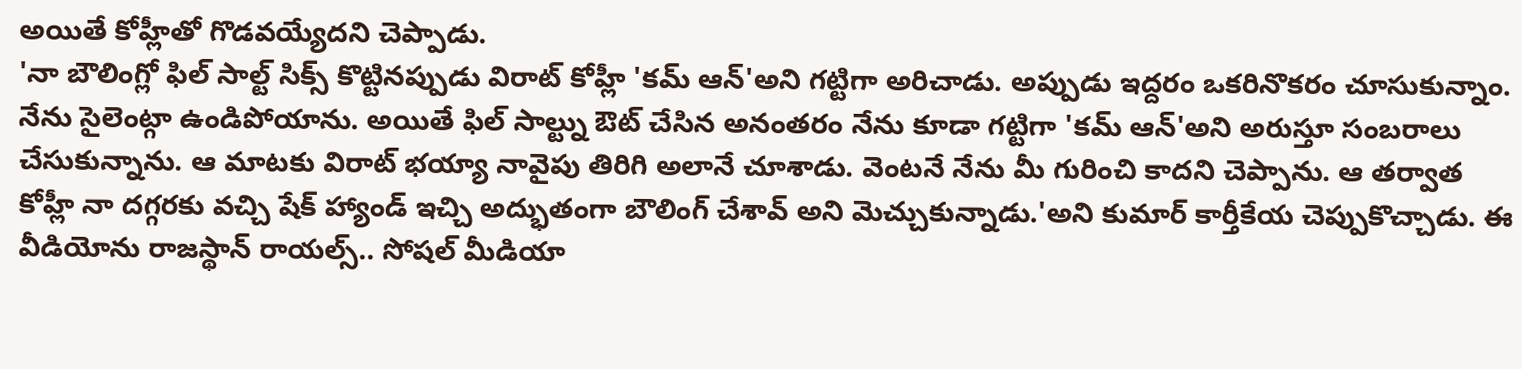అయితే కోహ్లీతో గొడవయ్యేదని చెప్పాడు.
'నా బౌలింగ్లో ఫిల్ సాల్ట్ సిక్స్ కొట్టినప్పుడు విరాట్ కోహ్లీ 'కమ్ ఆన్'అని గట్టిగా అరిచాడు. అప్పుడు ఇద్దరం ఒకరినొకరం చూసుకున్నాం. నేను సైలెంట్గా ఉండిపోయాను. అయితే ఫిల్ సాల్ట్ను ఔట్ చేసిన అనంతరం నేను కూడా గట్టిగా 'కమ్ ఆన్'అని అరుస్తూ సంబరాలు చేసుకున్నాను. ఆ మాటకు విరాట్ భయ్యా నావైపు తిరిగి అలానే చూశాడు. వెంటనే నేను మీ గురించి కాదని చెప్పాను. ఆ తర్వాత కోహ్లీ నా దగ్గరకు వచ్చి షేక్ హ్యాండ్ ఇచ్చి అద్భుతంగా బౌలింగ్ చేశావ్ అని మెచ్చుకున్నాడు.'అని కుమార్ కార్తీకేయ చెప్పుకొచ్చాడు. ఈ వీడియోను రాజస్థాన్ రాయల్స్.. సోషల్ మీడియా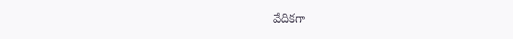వేదికగా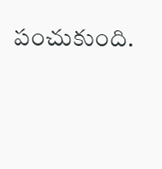పంచుకుంది.